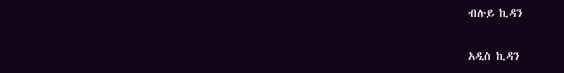ብሉይ ኪዳን

አዲስ ኪዳን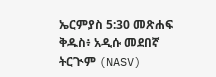ኤርምያስ 5:30 መጽሐፍ ቅዱስ፥ አዲሱ መደበኛ ትርጒም (NASV)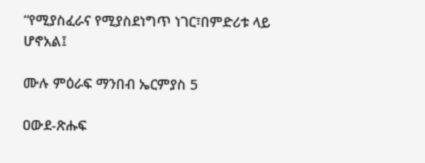“የሚያስፈራና የሚያስደነግጥ ነገር፣በምድሪቱ ላይ ሆኖአል፤

ሙሉ ምዕራፍ ማንበብ ኤርምያስ 5

ዐውደ-ጽሑፍ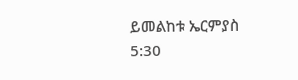ይመልከቱ ኤርምያስ 5:30